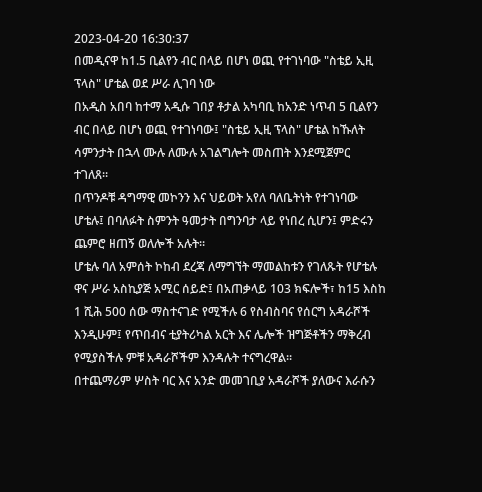2023-04-20 16:30:37
በመዲናዋ ከ1.5 ቢልየን ብር በላይ በሆነ ወጪ የተገነባው "ስቴይ ኢዚ ፕላስ" ሆቴል ወደ ሥራ ሊገባ ነው
በአዲስ አበባ ከተማ አዲሱ ገበያ ቶታል አካባቢ ከአንድ ነጥብ 5 ቢልየን ብር በላይ በሆነ ወጪ የተገነባው፤ "ስቴይ ኢዚ ፕላስ" ሆቴል ከኹለት ሳምንታት በኋላ ሙሉ ለሙሉ አገልግሎት መስጠት እንደሚጀምር ተገለጸ።
በጥንዶቹ ዳግማዊ መኮንን እና ህይወት አየለ ባለቤትነት የተገነባው ሆቴሉ፤ በባለፉት ስምንት ዓመታት በግንባታ ላይ የነበረ ሲሆን፤ ምድሩን ጨምሮ ዘጠኝ ወለሎች አሉት።
ሆቴሉ ባለ አምሰት ኮከብ ደረጃ ለማግኘት ማመልከቱን የገለጹት የሆቴሉ ዋና ሥራ አስኪያጅ አሚር ሰይድ፤ በአጠቃላይ 103 ክፍሎች፣ ከ15 እስከ 1 ሺሕ 500 ሰው ማስተናገድ የሚችሉ 6 የስብስባና የሰርግ አዳራሾች እንዲሁም፤ የጥበብና ቲያትሪካል አርት እና ሌሎች ዝግጅቶችን ማቅረብ የሚያስችሉ ምቹ አዳራሾችም እንዳሉት ተናግረዋል።
በተጨማሪም ሦስት ባር እና አንድ መመገቢያ አዳራሾች ያለውና እራሱን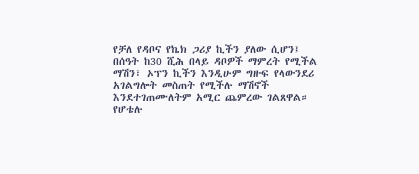የቻለ የዳቦና የኬክ ጋሪያ ኪችን ያለው ሲሆን፤ በሰዓት ከ30 ሺሕ በላይ ዳቦዎች ማምረት የሚችል ማሽን፣ ኦፕን ኪችን እንዲሁም ግዙፍ የላውንደሪ አገልግሎት መስጠት የሚችሉ ማሽኖች እንደተገጠሙለትም አሚር ጨምረው ገልጸዋል።
የሆቴሉ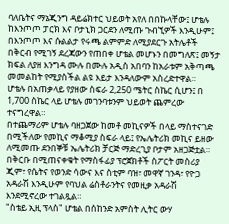ባለቤትና ማኔጂንግ ዳይሬክተር ህይወት አየለ በበኩላቸው፤ ሆቴሉ ከእንጦጦ ፓርክ እና ቦታኒክ ጋርደን ለሚጡ ጉብኚዎች እንዲሁም፤ በእንጦጦ እና ሱልልታ የሩጫ ልምምድ ለሚያደርጉ አትሌቶች በቅርብ የሚገኝ ደረጃውን የጠበቀ ሆቴል መሆኑን በመግለጽ፤ መኝታ ክፍል ለያዘ እንግዳ ሙሉ በሙሉ አዲስ አበባን ከአራቱም አቅጣጫ መመልከት የሚያስችል ልዩ እይታ እንዳለውም አስረድተዋል።
ሆቴሉ በአጠቃላይ የያዘው ስፍራ 2,250 ሜትር ስኬር ሲሆን፤ በ 1,700 ስኬር ላይ ሆቴሉ መገንባቱንም ህይወት ጨምረው ተናግረዋል።
በተጨማሪም ሆቴሉ ባዘጋጀው ከመቶ መኪናዎች በላይ ማስተናገድ በሚችለው የመኪና ማቆሚያ ስፍራ ላይ፤ የኤሌትሪክ መኪና ይዘው ለሚመጡ ደንበኞቹ ኤሌትሪክ ቻርጅ ማድረጊያ ቦታም አዘጋጅቷል።
በቅርቡ በሚጠናቀቁት የማስፋፊያ ፕሮጀክቶች ስፖርት መስሪያ ጂም፣ የሴትና የወንድ ሳውና እና ስቲም ባዝ፣ መዋኛ ገንዳ፣ የዮጋ አዳራሽ እንዲሁም የባህል ሬስቶራንትና የመዚቃ አዳራሽ እንደሚኖረው ተገልጿል።
"ስቴይ ኢዚ ፕላስ" ሆቴል በሰከንድ አምስት ሊትር ውሃ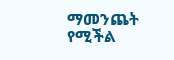ማመንጨት የሚችል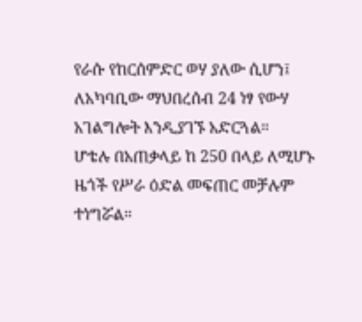የራሱ የከርሰምድር ወሃ ያለው ሲሆን፤ ለአካባቢው ማህበረሰብ 24 ነፃ የውሃ አገልግሎት እንዲያገኙ አድርጓል።
ሆቴሉ በአጠቃላይ ከ 250 በላይ ለሚሆኑ ዜጎች የሥራ ዕድል መፍጠር መቻሉም ተነግሯል።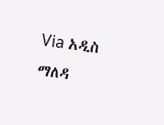Via አዲስ ማለዳ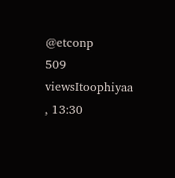@etconp
509 viewsItoophiyaa , 13:30